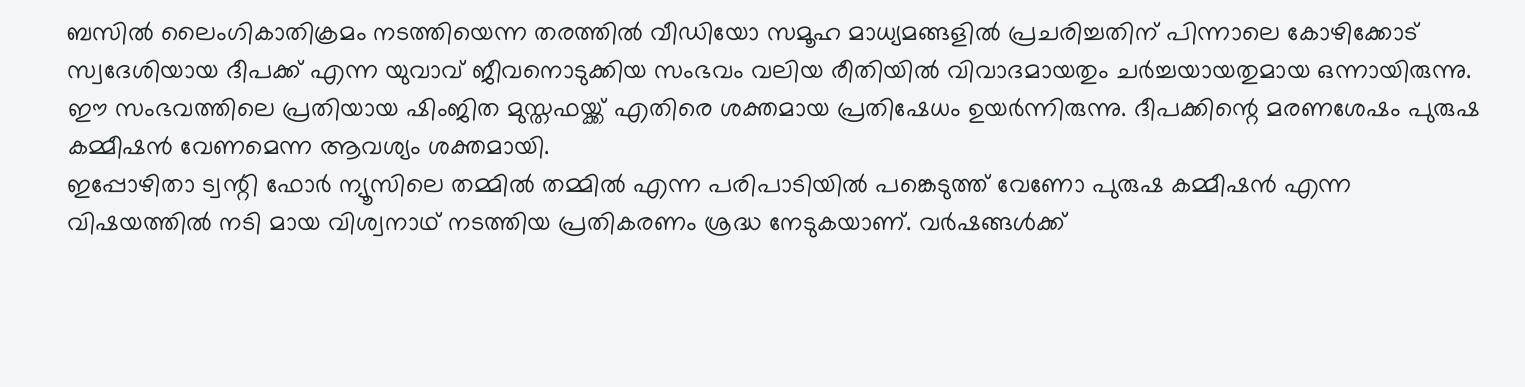ബസിൽ ലൈംഗികാതിക്രമം നടത്തിയെന്ന തരത്തിൽ വീഡിയോ സമൂഹ മാധ്യമങ്ങളിൽ പ്രചരിച്ചതിന് പിന്നാലെ കോഴിക്കോട് സ്വദേശിയായ ദീപക്ക് എന്ന യുവാവ് ജീവനൊടുക്കിയ സംഭവം വലിയ രീതിയിൽ വിവാദമായതും ചർച്ചയായതുമായ ഒന്നായിരുന്നു. ഈ സംഭവത്തിലെ പ്രതിയായ ഷിംജിത മുസ്തഫയ്ക്ക് എതിരെ ശക്തമായ പ്രതിഷേധം ഉയർന്നിരുന്നു. ദീപക്കിന്റെ മരണശേഷം പുരുഷ കമ്മീഷൻ വേണമെന്ന ആവശ്യം ശക്തമായി.
ഇപ്പോഴിതാ ട്വന്റി ഫോർ ന്യൂസിലെ തമ്മിൽ തമ്മിൽ എന്ന പരിപാടിയിൽ പങ്കെടുത്ത് വേണോ പുരുഷ കമ്മീഷൻ എന്ന വിഷയത്തിൽ നടി മായ വിശ്വനാഥ് നടത്തിയ പ്രതികരണം ശ്രദ്ധ നേടുകയാണ്. വർഷങ്ങൾക്ക്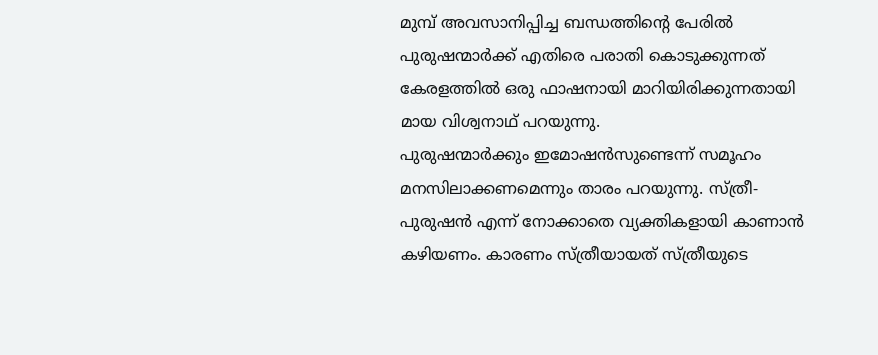മുമ്പ് അവസാനിപ്പിച്ച ബന്ധത്തിന്റെ പേരിൽ പുരുഷന്മാർക്ക് എതിരെ പരാതി കൊടുക്കുന്നത് കേരളത്തിൽ ഒരു ഫാഷനായി മാറിയിരിക്കുന്നതായി മായ വിശ്വനാഥ് പറയുന്നു.
പുരുഷന്മാർക്കും ഇമോഷൻസുണ്ടെന്ന് സമൂഹം മനസിലാക്കണമെന്നും താരം പറയുന്നു. സ്ത്രീ-പുരുഷൻ എന്ന് നോക്കാതെ വ്യക്തികളായി കാണാൻ കഴിയണം. കാരണം സ്ത്രീയായത് സ്ത്രീയുടെ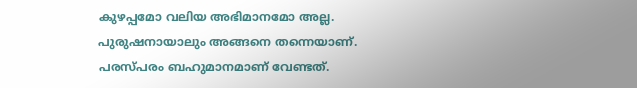കുഴപ്പമോ വലിയ അഭിമാനമോ അല്ല. പുരുഷനായാലും അങ്ങനെ തന്നെയാണ്. പരസ്പരം ബഹുമാനമാണ് വേണ്ടത്.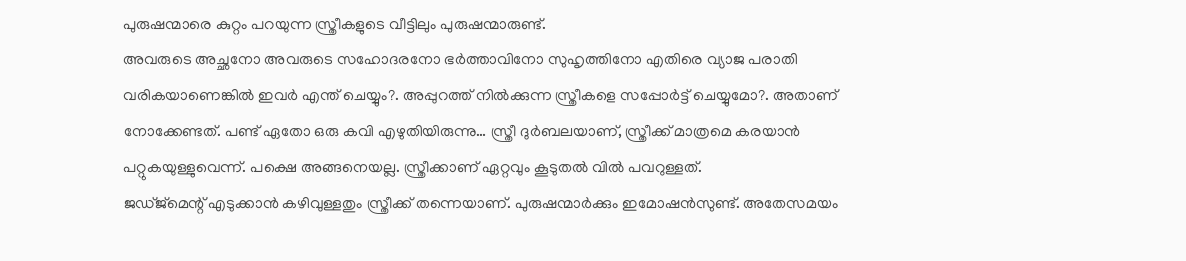പുരുഷന്മാരെ കുറ്റം പറയുന്ന സ്ത്രീകളുടെ വീട്ടിലും പുരുഷന്മാരുണ്ട്.
അവരുടെ അച്ഛനോ അവരുടെ സഹോദരനോ ഭർത്താവിനോ സുഹൃത്തിനോ എതിരെ വ്യാജ പരാതി വരികയാണെങ്കിൽ ഇവർ എന്ത് ചെയ്യും?. അപ്പുറത്ത് നിൽക്കുന്ന സ്ത്രീകളെ സപ്പോർട്ട് ചെയ്യുമോ?. അതാണ് നോക്കേണ്ടത്. പണ്ട് ഏതോ ഒരു കവി എഴുതിയിരുന്നു… സ്ത്രീ ദുർബലയാണ്, സ്ത്രീക്ക് മാത്രമെ കരയാൻ പറ്റുകയുള്ളുവെന്ന്. പക്ഷെ അങ്ങനെയല്ല. സ്ത്രീക്കാണ് ഏറ്റവും കൂടുതൽ വിൽ പവറുള്ളത്.
ജഡ്ജ്മെന്റ് എടുക്കാൻ കഴിവുള്ളതും സ്ത്രീക്ക് തന്നെയാണ്. പുരുഷന്മാർക്കും ഇമോഷൻസുണ്ട്. അതേസമയം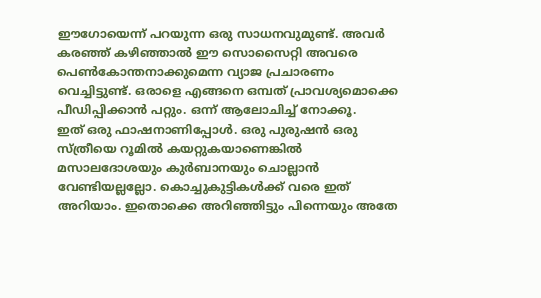ഈഗോയെന്ന് പറയുന്ന ഒരു സാധനവുമുണ്ട്. അവർ കരഞ്ഞ് കഴിഞ്ഞാൽ ഈ സൊസൈറ്റി അവരെ പെൺകോന്തനാക്കുമെന്ന വ്യാജ പ്രചാരണം വെച്ചിട്ടുണ്ട്. ഒരാളെ എങ്ങനെ ഒമ്പത് പ്രാവശ്യമൊക്കെ പീഡിപ്പിക്കാൻ പറ്റും. ഒന്ന് ആലോചിച്ച് നോക്കൂ.
ഇത് ഒരു ഫാഷനാണിപ്പോൾ. ഒരു പുരുഷൻ ഒരു സ്ത്രീയെ റൂമിൽ കയറ്റുകയാണെങ്കിൽ മസാലദോശയും കുർബാനയും ചൊല്ലാൻ വേണ്ടിയല്ലല്ലോ. കൊച്ചുകുട്ടികൾക്ക് വരെ ഇത് അറിയാം. ഇതൊക്കെ അറിഞ്ഞിട്ടും പിന്നെയും അതേ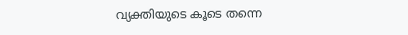വ്യക്തിയുടെ കൂടെ തന്നെ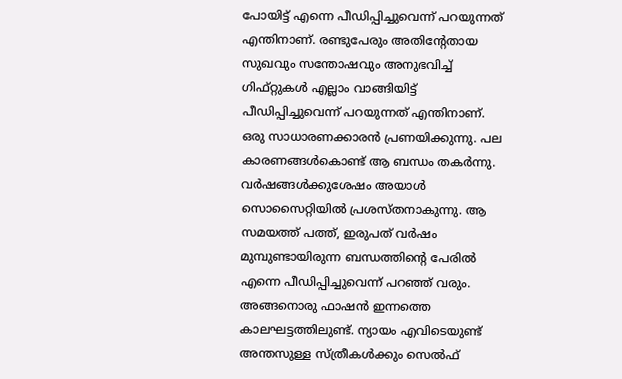പോയിട്ട് എന്നെ പീഡിപ്പിച്ചുവെന്ന് പറയുന്നത് എന്തിനാണ്. രണ്ടുപേരും അതിന്റേതായ സുഖവും സന്തോഷവും അനുഭവിച്ച് ഗിഫ്റ്റുകൾ എല്ലാം വാങ്ങിയിട്ട് പീഡിപ്പിച്ചുവെന്ന് പറയുന്നത് എന്തിനാണ്.
ഒരു സാധാരണക്കാരൻ പ്രണയിക്കുന്നു. പല കാരണങ്ങൾകൊണ്ട് ആ ബന്ധം തകർന്നു. വർഷങ്ങൾക്കുശേഷം അയാൾ സൊസൈറ്റിയിൽ പ്രശസ്തനാകുന്നു. ആ സമയത്ത് പത്ത്, ഇരുപത് വർഷം മുമ്പുണ്ടായിരുന്ന ബന്ധത്തിന്റെ പേരിൽ എന്നെ പീഡിപ്പിച്ചുവെന്ന് പറഞ്ഞ് വരും. അങ്ങനൊരു ഫാഷൻ ഇന്നത്തെ കാലഘട്ടത്തിലുണ്ട്. ന്യായം എവിടെയുണ്ട്
അന്തസുള്ള സ്ത്രീകൾക്കും സെൽഫ്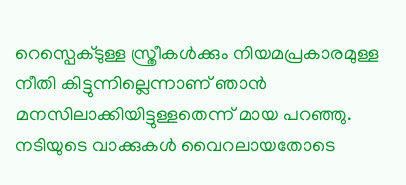റെസ്പെക്ടുള്ള സ്ത്രീകൾക്കും നിയമപ്രകാരമുള്ള നീതി കിട്ടുന്നില്ലെന്നാണ് ഞാൻ മനസിലാക്കിയിട്ടുള്ളതെന്ന് മായ പറഞ്ഞു. നടിയുടെ വാക്കുകൾ വൈറലായതോടെ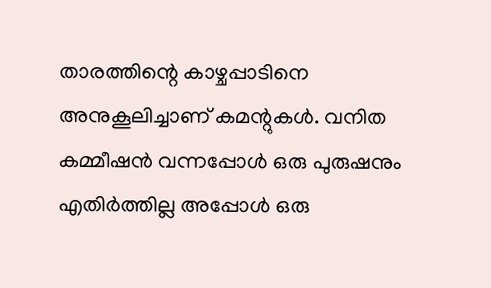താരത്തിന്റെ കാഴ്ചപ്പാടിനെ അനുകൂലിച്ചാണ് കമന്റുകൾ. വനിത കമ്മീഷൻ വന്നപ്പോൾ ഒരു പുരുഷനും എതിർത്തില്ല അപ്പോൾ ഒരു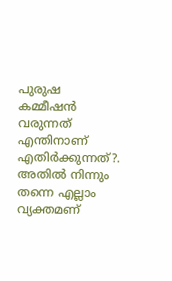പുരുഷ കമ്മീഷൻ വരുന്നത് എന്തിനാണ് എതിർക്കുന്നത്?. അതിൽ നിന്നും തന്നെ എല്ലാം വ്യക്തമണ്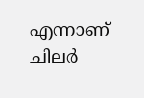എന്നാണ് ചിലർ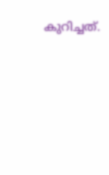കുറിച്ചത്.